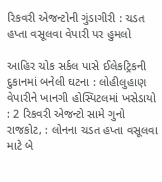રિકવરી એજન્ટોની ગુંડાગીરી : ચડત હપ્તા વસૂલવા વેપારી પર હુમલો

આહિર ચોક સર્કલ પાસે ઈલેકટ્રિકની દુકાનમાં બનેલી ઘટના : લોહીલુહાણ વેપારીને ખાનગી હોસ્પિટલમાં ખસેડાયો : 2 રિકવરી એજન્ટો સામે ગુનો
રાજકોટ, : લોનના ચડત હપ્તા વસૂલવા માટે બે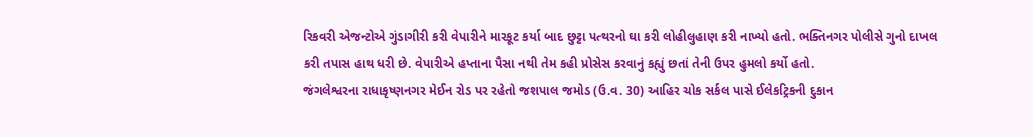રિકવરી એજન્ટોએ ગુંડાગીરી કરી વેપારીને મારકૂટ કર્યા બાદ છુટ્ટા પત્થરનો ઘા કરી લોહીલુહાણ કરી નાખ્યો હતો. ભક્તિનગર પોલીસે ગુનો દાખલ કરી તપાસ હાથ ધરી છે. વેપારીએ હપ્તાના પૈસા નથી તેમ કહી પ્રોસેસ કરવાનું કહ્યું છતાં તેની ઉપર હુમલો કર્યો હતો.
જંગલેશ્વરના રાધાકૃષ્ણનગર મેઈન રોડ પર રહેતો જશપાલ જમોડ (ઉ.વ. 30) આહિર ચોક સર્કલ પાસે ઈલેકટ્રિકની દુકાન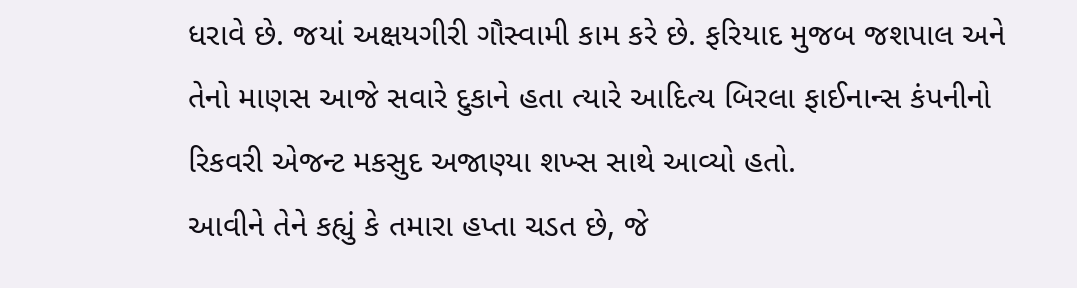ધરાવે છે. જયાં અક્ષયગીરી ગૌસ્વામી કામ કરે છે. ફરિયાદ મુજબ જશપાલ અને તેનો માણસ આજે સવારે દુકાને હતા ત્યારે આદિત્ય બિરલા ફાઈનાન્સ કંપનીનો રિકવરી એજન્ટ મકસુદ અજાણ્યા શખ્સ સાથે આવ્યો હતો.
આવીને તેને કહ્યું કે તમારા હપ્તા ચડત છે, જે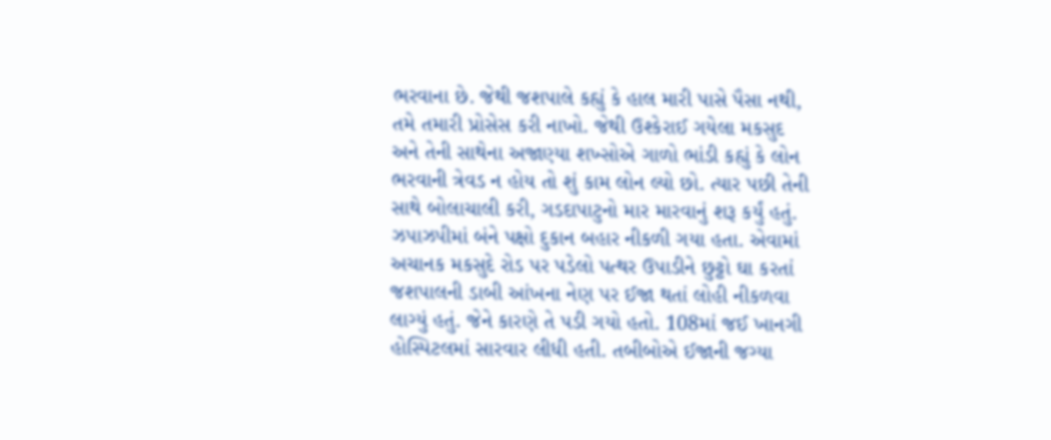ભરવાના છે. જેથી જશપાલે કહ્યું કે હાલ મારી પાસે પૈસા નથી, તમે તમારી પ્રોસેસ કરી નાખો. જેથી ઉશ્કેરાઈ ગયેલા મકસુદ અને તેની સાથેના અજાણ્યા શખ્સોએ ગાળો ભાંડી કહ્યું કે લોન ભરવાની ત્રેવડ ન હોય તો શું કામ લોન લ્યો છો. ત્યાર પછી તેની સાથે બોલાચાલી કરી, ગડદાપાટુનો માર મારવાનું શરૂ કર્યું હતું.
ઝપાઝપીમાં બંને પક્ષો દુકાન બહાર નીકળી ગયા હતા. એવામાં અચાનક મકસુદે રોડ પર પડેલો પત્થર ઉપાડીને છુટ્ટો ઘા કરતાં જશપાલની ડાબી આંખના નેણ પર ઈજા થતાં લોહી નીકળવા લાગ્યું હતું. જેને કારણે તે પડી ગયો હતો. 108માં જઈ ખાનગી હોસ્પિટલમાં સારવાર લીધી હતી. તબીબોએ ઈજાની જગ્યા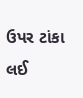ઉપર ટાંકા લઈ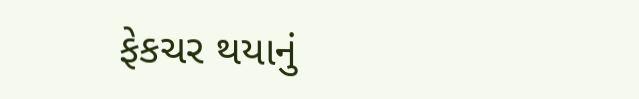ફેકચર થયાનું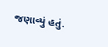જણાવ્યું હતું.